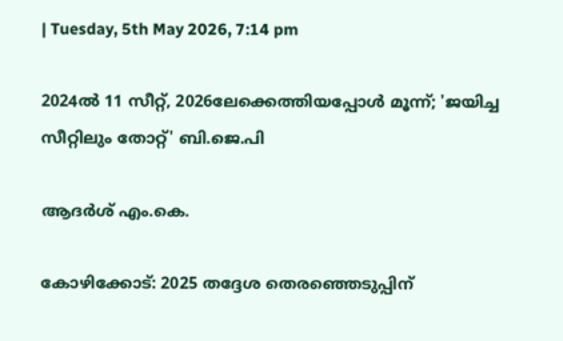| Tuesday, 5th May 2026, 7:14 pm

2024ല്‍ 11 സീറ്റ്, 2026ലേക്കെത്തിയപ്പോള്‍ മൂന്ന്; 'ജയിച്ച സീറ്റിലും തോറ്റ്' ബി.ജെ.പി

ആദര്‍ശ് എം.കെ.

കോഴിക്കോട്: 2025 തദ്ദേശ തെരഞ്ഞെടുപ്പിന്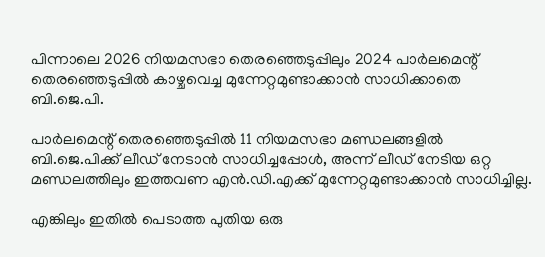പിന്നാലെ 2026 നിയമസഭാ തെരഞ്ഞെടുപ്പിലും 2024 പാര്‍ലമെന്റ് തെരഞ്ഞെടുപ്പില്‍ കാഴ്ചവെച്ച മുന്നേറ്റമുണ്ടാക്കാന്‍ സാധിക്കാതെ ബി.ജെ.പി.

പാര്‍ലമെന്റ് തെരഞ്ഞെടുപ്പില്‍ 11 നിയമസഭാ മണ്ഡലങ്ങളില്‍ ബി.ജെ.പിക്ക് ലീഡ് നേടാന്‍ സാധിച്ചപ്പോള്‍, അന്ന് ലീഡ് നേടിയ ഒറ്റ മണ്ഡലത്തിലും ഇത്തവണ എന്‍.ഡി.എക്ക് മുന്നേറ്റമുണ്ടാക്കാന്‍ സാധിച്ചില്ല.

എങ്കിലും ഇതില്‍ പെടാത്ത പുതിയ ഒരു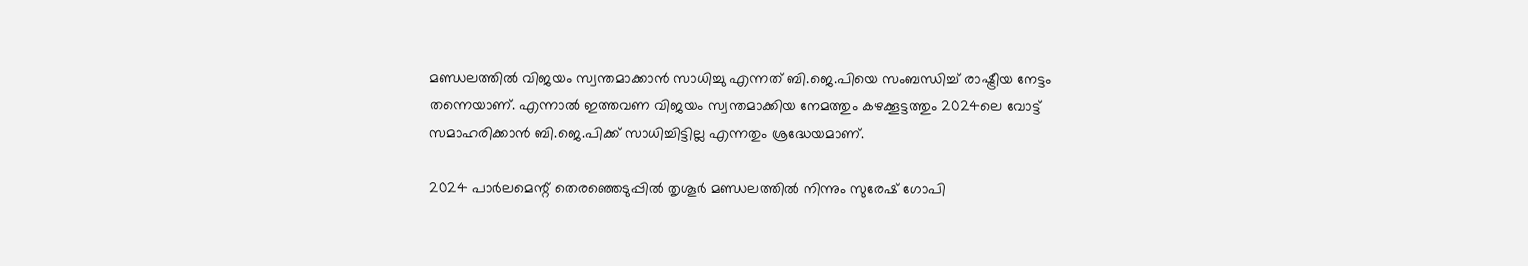മണ്ഡലത്തില്‍ വിജയം സ്വന്തമാക്കാന്‍ സാധിച്ചു എന്നത് ബി.ജെ.പിയെ സംബന്ധിച്ച് രാഷ്ട്രീയ നേട്ടം തന്നെയാണ്. എന്നാല്‍ ഇത്തവണ വിജയം സ്വന്തമാക്കിയ നേമത്തും കഴക്കൂട്ടത്തും 2024ലെ വോട്ട് സമാഹരിക്കാന്‍ ബി.ജെ.പിക്ക് സാധിച്ചിട്ടില്ല എന്നതും ശ്രദ്ധേയമാണ്.

2024 പാര്‍ലമെന്റ് തെരഞ്ഞെടുപ്പില്‍ തൃശൂര്‍ മണ്ഡലത്തില്‍ നിന്നും സുരേഷ് ഗോപി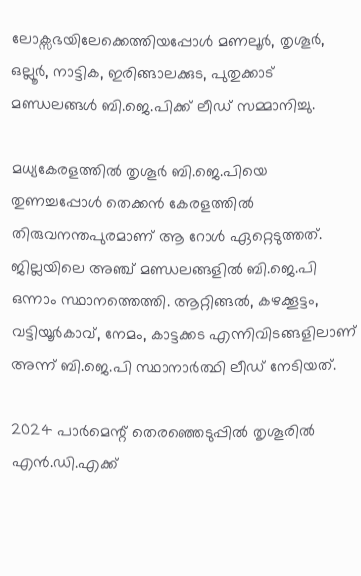ലോക്സഭയിലേക്കെത്തിയപ്പോള്‍ മണലൂര്‍, തൃശൂര്‍, ഒല്ലൂര്‍, നാട്ടിക, ഇരിങ്ങാലക്കുട, പുതുക്കാട് മണ്ഡലങ്ങള്‍ ബി.ജെ.പിക്ക് ലീഡ് സമ്മാനിച്ചു.

മധ്യകേരളത്തില്‍ തൃശൂര്‍ ബി.ജെ.പിയെ തുണച്ചപ്പോള്‍ തെക്കന്‍ കേരളത്തില്‍ തിരുവനന്തപുരമാണ് ആ റോള്‍ ഏറ്റെടുത്തത്. ജില്ലയിലെ അഞ്ച് മണ്ഡലങ്ങളില്‍ ബി.ജെ.പി ഒന്നാം സ്ഥാനത്തെത്തി. ആറ്റിങ്ങല്‍, കഴക്കൂട്ടം, വട്ടിയൂര്‍കാവ്, നേമം, കാട്ടക്കട എന്നിവിടങ്ങളിലാണ് അന്ന് ബി.ജെ.പി സ്ഥാനാര്‍ത്ഥി ലീഡ് നേടിയത്.

2024 പാര്‍മെന്റ് തെരഞ്ഞെടുപ്പില്‍ തൃശൂരില്‍ എന്‍.ഡി.എക്ക്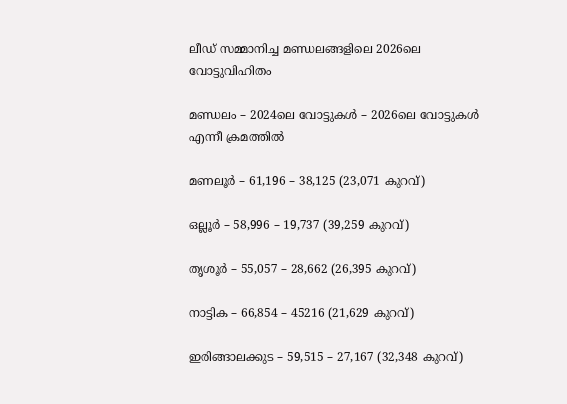ലീഡ് സമ്മാനിച്ച മണ്ഡലങ്ങളിലെ 2026ലെ വോട്ടുവിഹിതം

മണ്ഡലം – 2024ലെ വോട്ടുകള്‍ – 2026ലെ വോട്ടുകള്‍ എന്നീ ക്രമത്തില്‍

മണലൂര്‍ – 61,196 – 38,125 (23,071 കുറവ്)

ഒല്ലൂര്‍ – 58,996 – 19,737 (39,259 കുറവ്)

തൃശൂര്‍ – 55,057 – 28,662 (26,395 കുറവ്)

നാട്ടിക – 66,854 – 45216 (21,629 കുറവ്)

ഇരിങ്ങാലക്കുട – 59,515 – 27,167 (32,348 കുറവ്)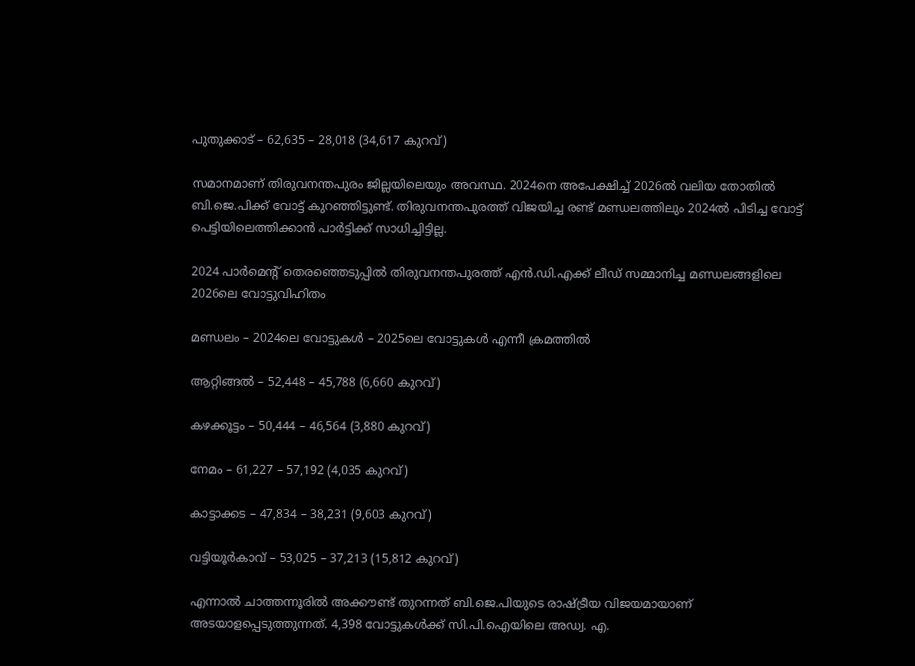പുതുക്കാട് – 62,635 – 28,018 (34,617 കുറവ്)

സമാനമാണ് തിരുവനന്തപുരം ജില്ലയിലെയും അവസ്ഥ. 2024നെ അപേക്ഷിച്ച് 2026ല്‍ വലിയ തോതില്‍ ബി.ജെ.പിക്ക് വോട്ട് കുറഞ്ഞിട്ടുണ്ട്. തിരുവനന്തപുരത്ത് വിജയിച്ച രണ്ട് മണ്ഡലത്തിലും 2024ല്‍ പിടിച്ച വോട്ട് പെട്ടിയിലെത്തിക്കാന്‍ പാര്‍ട്ടിക്ക് സാധിച്ചിട്ടില്ല.

2024 പാര്‍മെന്റ് തെരഞ്ഞെടുപ്പില്‍ തിരുവനന്തപുരത്ത് എന്‍.ഡി.എക്ക് ലീഡ് സമ്മാനിച്ച മണ്ഡലങ്ങളിലെ 2026ലെ വോട്ടുവിഹിതം

മണ്ഡലം – 2024ലെ വോട്ടുകള്‍ – 2025ലെ വോട്ടുകള്‍ എന്നീ ക്രമത്തില്‍

ആറ്റിങ്ങല്‍ – 52,448 – 45,788 (6,660 കുറവ്)

കഴക്കൂട്ടം – 50,444 – 46,564 (3,880 കുറവ്)

നേമം – 61,227 – 57,192 (4,035 കുറവ്)

കാട്ടാക്കട – 47,834 – 38,231 (9,603 കുറവ്)

വട്ടിയൂര്‍കാവ് – 53,025 – 37,213 (15,812 കുറവ്)

എന്നാല്‍ ചാത്തന്നൂരില്‍ അക്കൗണ്ട് തുറന്നത് ബി.ജെ.പിയുടെ രാഷ്ട്രീയ വിജയമായാണ് അടയാളപ്പെടുത്തുന്നത്. 4,398 വോട്ടുകള്‍ക്ക് സി.പി.ഐയിലെ അഡ്വ. എ.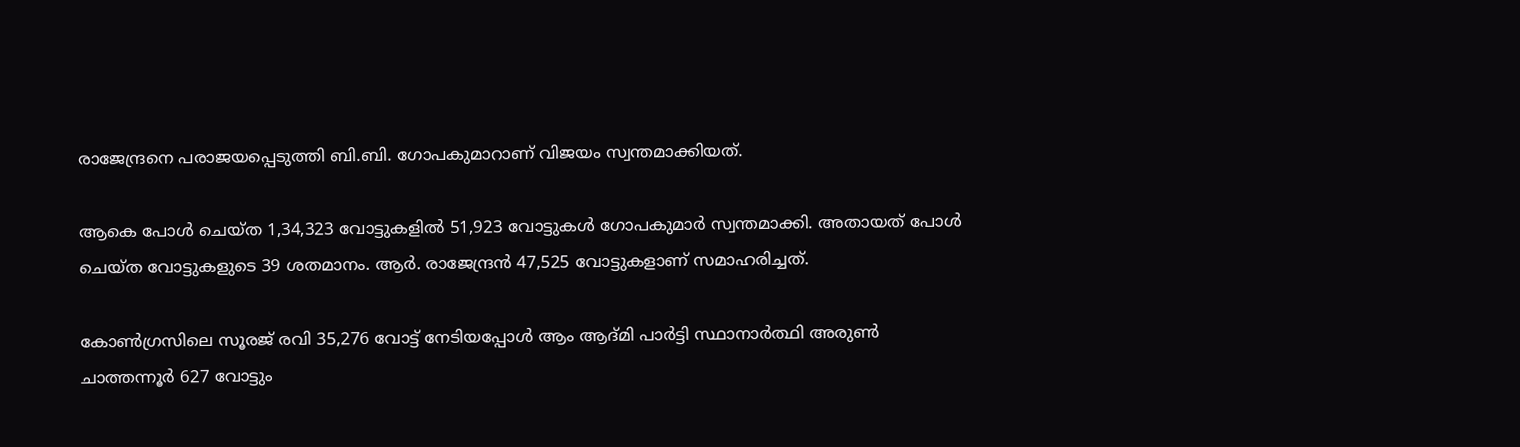രാജേന്ദ്രനെ പരാജയപ്പെടുത്തി ബി.ബി. ഗോപകുമാറാണ് വിജയം സ്വന്തമാക്കിയത്.

ആകെ പോള്‍ ചെയ്ത 1,34,323 വോട്ടുകളില്‍ 51,923 വോട്ടുകള്‍ ഗോപകുമാര്‍ സ്വന്തമാക്കി. അതായത് പോള്‍ ചെയ്ത വോട്ടുകളുടെ 39 ശതമാനം. ആര്‍. രാജേന്ദ്രന്‍ 47,525 വോട്ടുകളാണ് സമാഹരിച്ചത്.

കോണ്‍ഗ്രസിലെ സൂരജ് രവി 35,276 വോട്ട് നേടിയപ്പോള്‍ ആം ആദ്മി പാര്‍ട്ടി സ്ഥാനാര്‍ത്ഥി അരുണ്‍ ചാത്തന്നൂര്‍ 627 വോട്ടും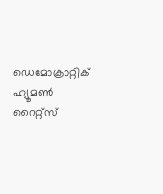ഡെമോക്രാറ്റിക് ഹ്യൂമണ്‍ റൈറ്റ്‌സ്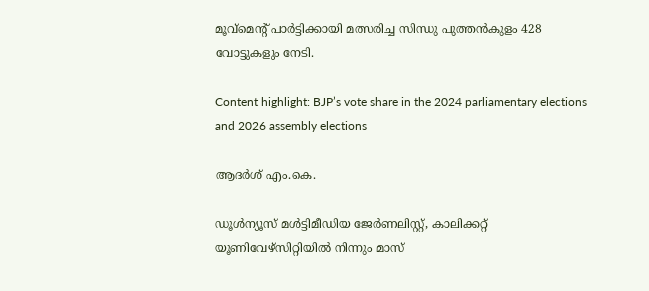മൂവ്‌മെന്റ് പാര്‍ട്ടിക്കായി മത്സരിച്ച സിന്ധു പുത്തന്‍കുളം 428 വോട്ടുകളും നേടി.

Content highlight: BJP’s vote share in the 2024 parliamentary elections and 2026 assembly elections

ആദര്‍ശ് എം.കെ.

ഡൂള്‍ന്യൂസ് മള്‍ട്ടിമീഡിയ ജേര്‍ണലിസ്റ്റ്, കാലിക്കറ്റ് യൂണിവേഴ്സിറ്റിയില്‍ നിന്നും മാസ്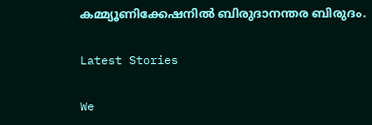കമ്മ്യൂണിക്കേഷനില്‍ ബിരുദാനന്തര ബിരുദം.

Latest Stories

We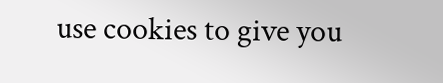use cookies to give you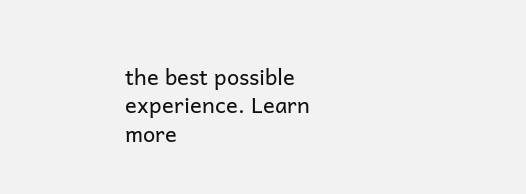the best possible experience. Learn more